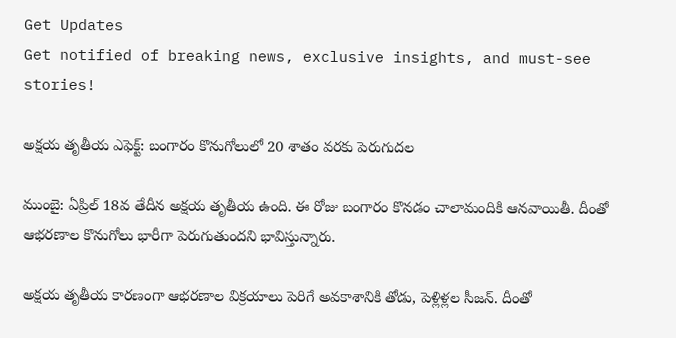Get Updates
Get notified of breaking news, exclusive insights, and must-see stories!

అక్షయ తృతీయ ఎఫెక్ట్: బంగారం కొనుగోలులో 20 శాతం వరకు పెరుగుదల

ముంబై: ఏప్రిల్ 18వ తేదీన అక్షయ తృతీయ ఉంది. ఈ రోజు బంగారం కొనడం చాలామందికి ఆనవాయితీ. దీంతో ఆభరణాల కొనుగోలు భారీగా పెరుగుతుందని భావిస్తున్నారు.

అక్షయ తృతీయ కారణంగా ఆభరణాల విక్రయాలు పెరిగే అవకాశానికి తోడు, పెళ్లిళ్లల సీజన్. దీంతో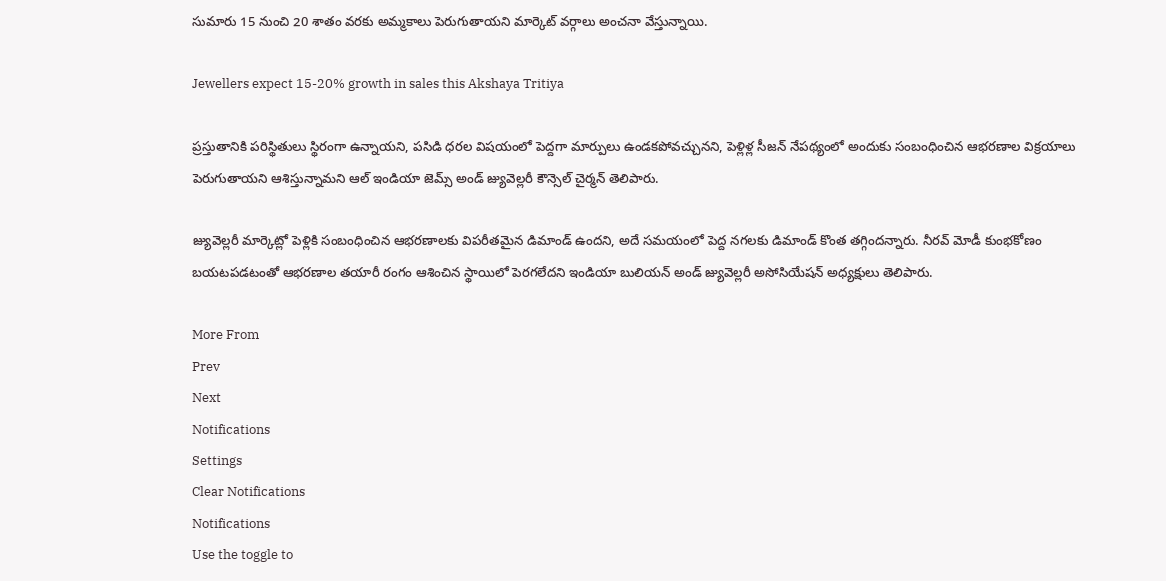సుమారు 15 నుంచి 20 శాతం వరకు అమ్మకాలు పెరుగుతాయని మార్కెట్ వర్గాలు అంచనా వేస్తున్నాయి.

Jewellers expect 15-20% growth in sales this Akshaya Tritiya

ప్రస్తుతానికి పరిస్థితులు స్థిరంగా ఉన్నాయని, పసిడి ధరల విషయంలో పెద్దగా మార్పులు ఉండకపోవచ్చునని, పెళ్లిళ్ల సీజన్ నేపథ్యంలో అందుకు సంబంధించిన ఆభరణాల విక్రయాలు పెరుగుతాయని ఆశిస్తున్నామని ఆల్ ఇండియా జెమ్స్ అండ్ జ్యువెల్లరీ కౌన్సెల్ చైర్మన్ తెలిపారు.

జ్యువెల్లరీ మార్కెట్లో పెళ్లికి సంబంధించిన ఆభరణాలకు విపరీతమైన డిమాండ్ ఉందని, అదే సమయంలో పెద్ద నగలకు డిమాండ్ కొంత తగ్గిందన్నారు. నీరవ్ మోడీ కుంభకోణం బయటపడటంతో ఆభరణాల తయారీ రంగం ఆశించిన స్థాయిలో పెరగలేదని ఇండియా బులియన్ అండ్ జ్యువెల్లరీ అసోసియేషన్ అధ్యక్షులు తెలిపారు.

More From
Prev
Next
Notifications
Settings
Clear Notifications
Notifications
Use the toggle to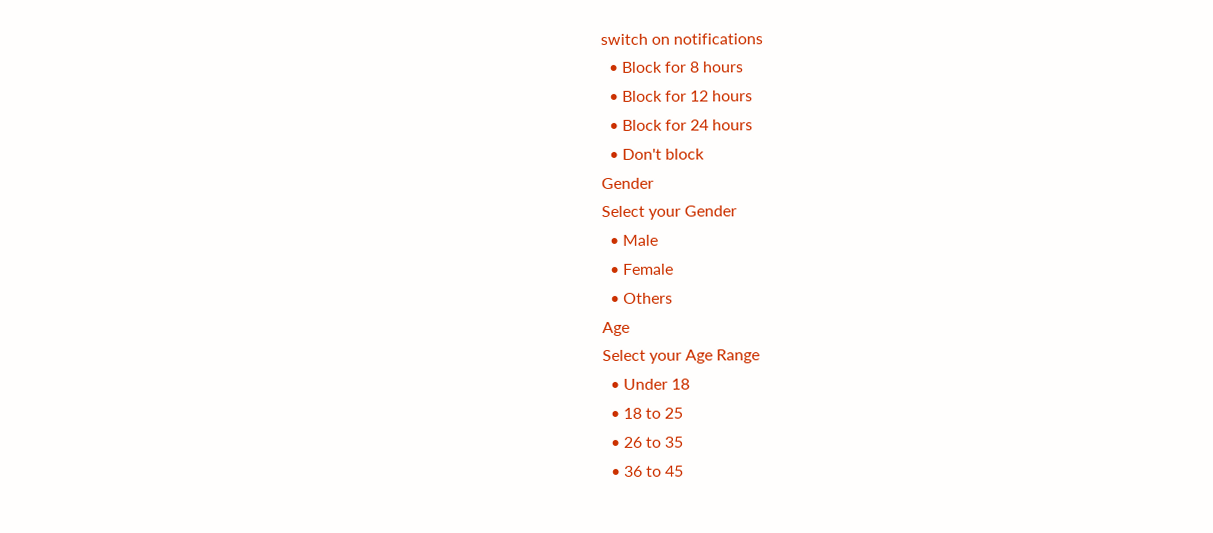switch on notifications
  • Block for 8 hours
  • Block for 12 hours
  • Block for 24 hours
  • Don't block
Gender
Select your Gender
  • Male
  • Female
  • Others
Age
Select your Age Range
  • Under 18
  • 18 to 25
  • 26 to 35
  • 36 to 45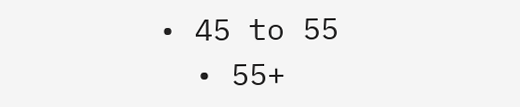• 45 to 55
  • 55+